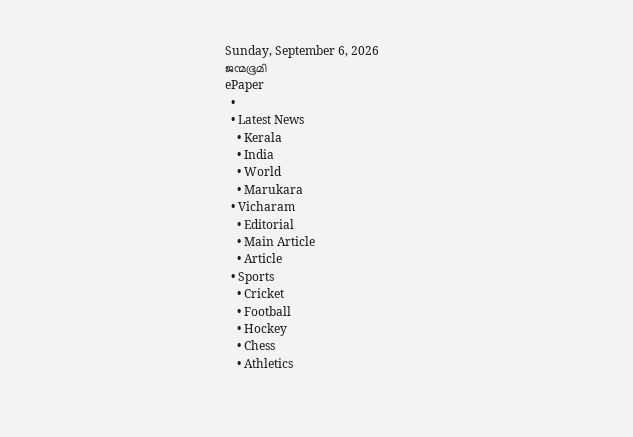Sunday, September 6, 2026
ജന്മഭൂമി
ePaper
  •
  • Latest News
    • Kerala
    • India
    • World
    • Marukara
  • Vicharam
    • Editorial
    • Main Article
    • Article
  • Sports
    • Cricket
    • Football
    • Hockey
    • Chess
    • Athletics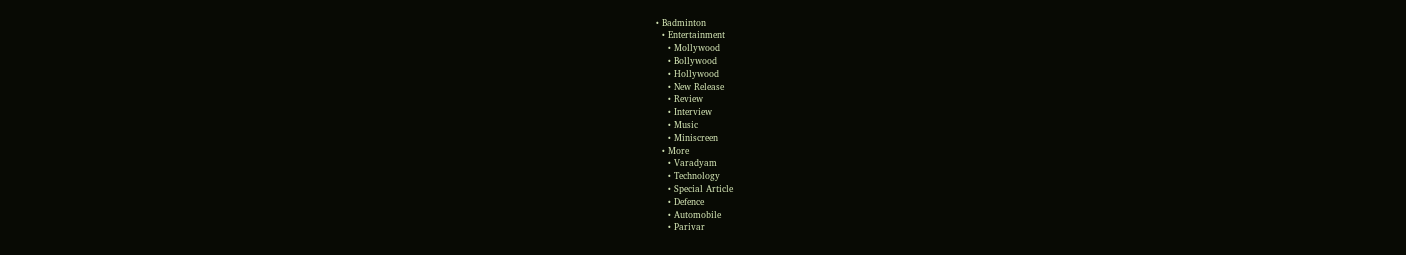• Badminton
  • Entertainment
    • Mollywood
    • Bollywood
    • Hollywood
    • New Release
    • Review
    • Interview
    • Music
    • Miniscreen
  • More
    • Varadyam
    • Technology
    • Special Article
    • Defence
    • Automobile
    • Parivar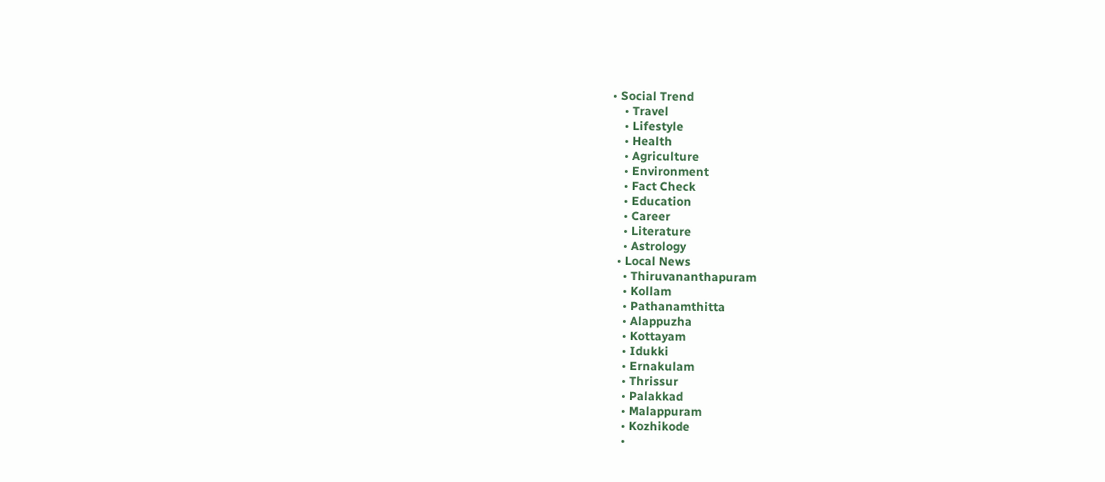• Social Trend
    • Travel
    • Lifestyle
    • Health
    • Agriculture
    • Environment
    • Fact Check
    • Education
    • Career
    • Literature
    • Astrology
  • Local News
    • Thiruvananthapuram
    • Kollam
    • Pathanamthitta
    • Alappuzha
    • Kottayam
    • Idukki
    • Ernakulam
    • Thrissur
    • Palakkad
    • Malappuram
    • Kozhikode
    •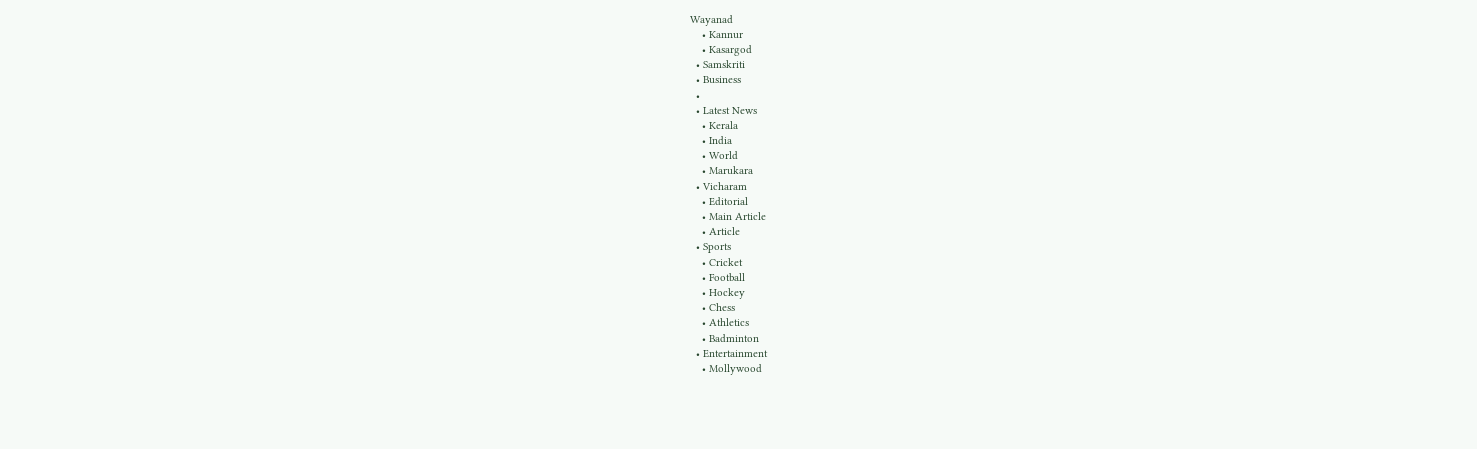Wayanad
    • Kannur
    • Kasargod
  • Samskriti
  • Business
  •
  • Latest News
    • Kerala
    • India
    • World
    • Marukara
  • Vicharam
    • Editorial
    • Main Article
    • Article
  • Sports
    • Cricket
    • Football
    • Hockey
    • Chess
    • Athletics
    • Badminton
  • Entertainment
    • Mollywood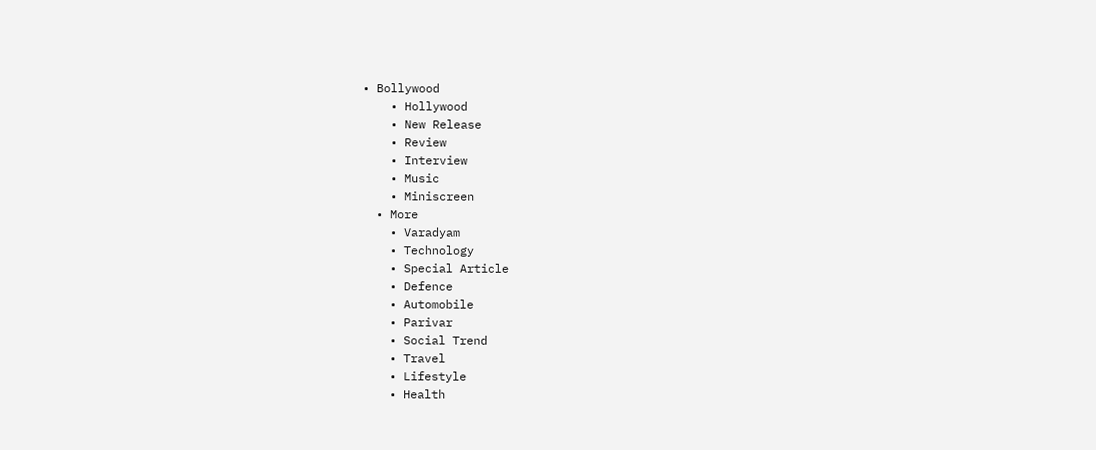• Bollywood
    • Hollywood
    • New Release
    • Review
    • Interview
    • Music
    • Miniscreen
  • More
    • Varadyam
    • Technology
    • Special Article
    • Defence
    • Automobile
    • Parivar
    • Social Trend
    • Travel
    • Lifestyle
    • Health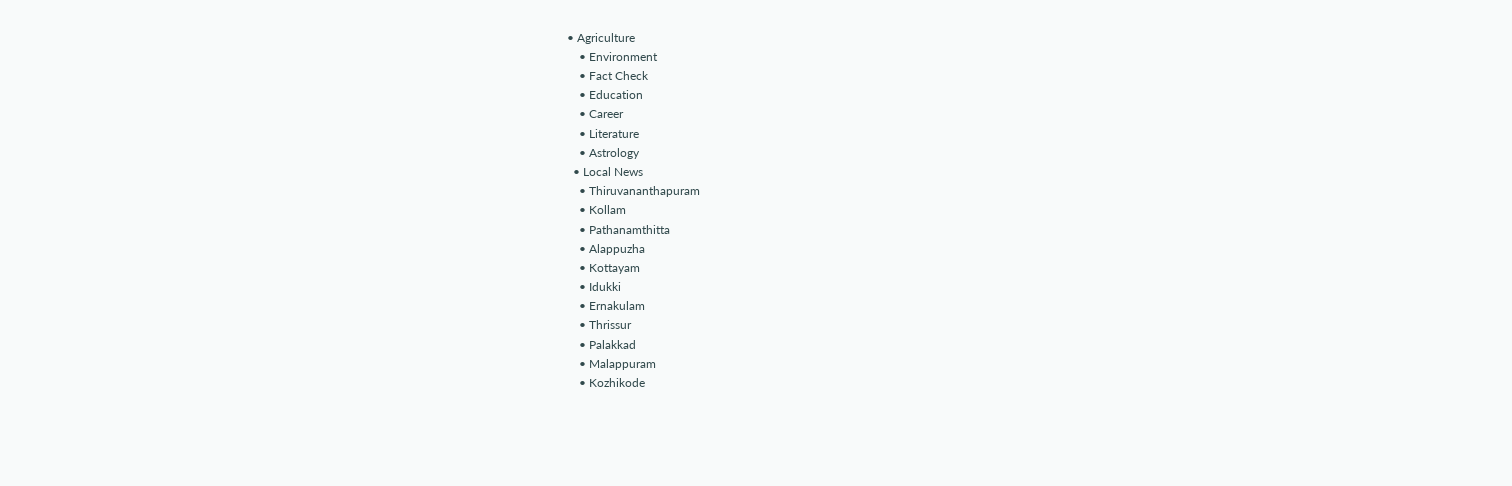• Agriculture
    • Environment
    • Fact Check
    • Education
    • Career
    • Literature
    • Astrology
  • Local News
    • Thiruvananthapuram
    • Kollam
    • Pathanamthitta
    • Alappuzha
    • Kottayam
    • Idukki
    • Ernakulam
    • Thrissur
    • Palakkad
    • Malappuram
    • Kozhikode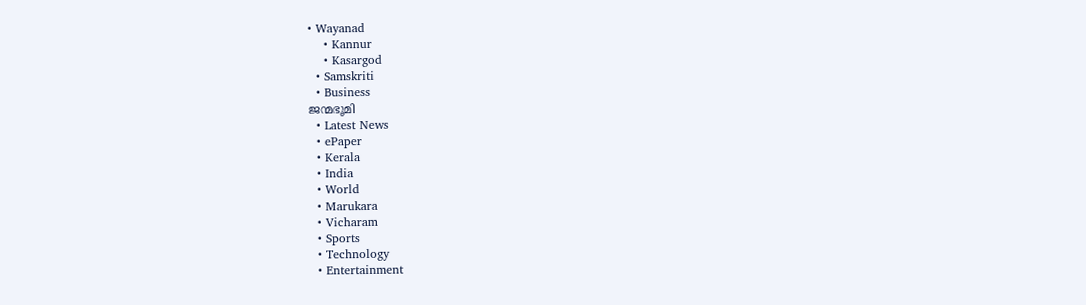• Wayanad
    • Kannur
    • Kasargod
  • Samskriti
  • Business
ജന്മഭൂമി
  • Latest News
  • ePaper
  • Kerala
  • India
  • World
  • Marukara
  • Vicharam
  • Sports
  • Technology
  • Entertainment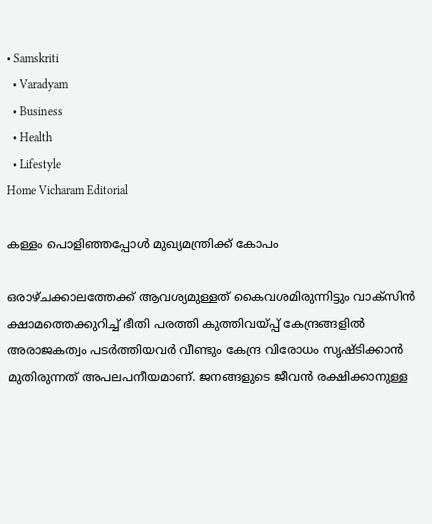• Samskriti
  • Varadyam
  • Business
  • Health
  • Lifestyle
Home Vicharam Editorial

കള്ളം പൊളിഞ്ഞപ്പോള്‍ മുഖ്യമന്ത്രിക്ക് കോപം

ഒരാഴ്ചക്കാലത്തേക്ക് ആവശ്യമുള്ളത് കൈവശമിരുന്നിട്ടും വാക്‌സിന്‍ ക്ഷാമത്തെക്കുറിച്ച് ഭീതി പരത്തി കുത്തിവയ്‌പ്പ് കേന്ദ്രങ്ങളില്‍ അരാജകത്വം പടര്‍ത്തിയവര്‍ വീണ്ടും കേന്ദ്ര വിരോധം സൃഷ്ടിക്കാന്‍ മുതിരുന്നത് അപലപനീയമാണ്. ജനങ്ങളുടെ ജീവന്‍ രക്ഷിക്കാനുള്ള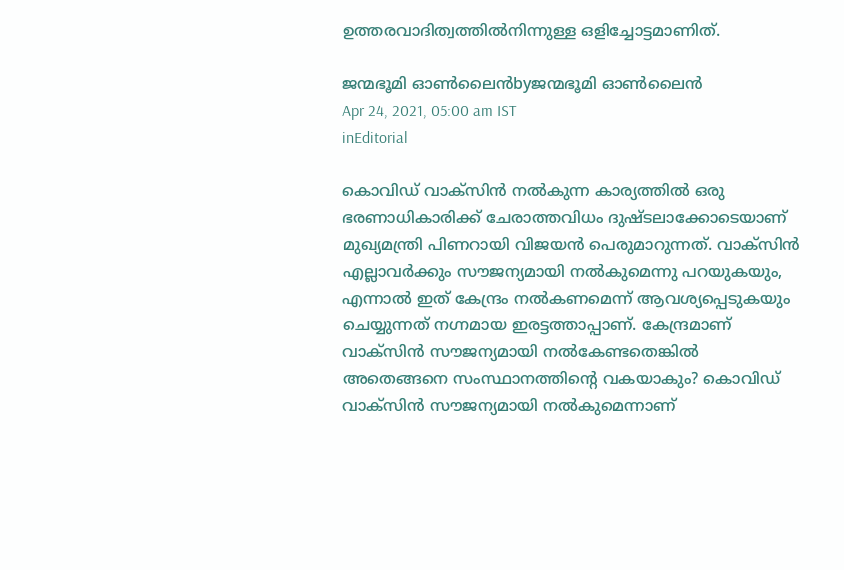ഉത്തരവാദിത്വത്തില്‍നിന്നുള്ള ഒളിച്ചോട്ടമാണിത്.

ജന്മഭൂമി ഓണ്‍ലൈന്‍byജന്മഭൂമി ഓണ്‍ലൈന്‍
Apr 24, 2021, 05:00 am IST
inEditorial

കൊവിഡ് വാക്‌സിന്‍ നല്‍കുന്ന കാര്യത്തില്‍ ഒരു ഭരണാധികാരിക്ക് ചേരാത്തവിധം ദുഷ്ടലാക്കോടെയാണ് മുഖ്യമന്ത്രി പിണറായി വിജയന്‍ പെരുമാറുന്നത്. വാക്‌സിന്‍ എല്ലാവര്‍ക്കും സൗജന്യമായി നല്‍കുമെന്നു പറയുകയും, എന്നാല്‍ ഇത് കേന്ദ്രം നല്‍കണമെന്ന് ആവശ്യപ്പെടുകയും ചെയ്യുന്നത് നഗ്നമായ ഇരട്ടത്താപ്പാണ്. കേന്ദ്രമാണ് വാക്‌സിന്‍ സൗജന്യമായി നല്‍കേണ്ടതെങ്കില്‍ അതെങ്ങനെ സംസ്ഥാനത്തിന്റെ വകയാകും? കൊവിഡ് വാക്‌സിന്‍ സൗജന്യമായി നല്‍കുമെന്നാണ്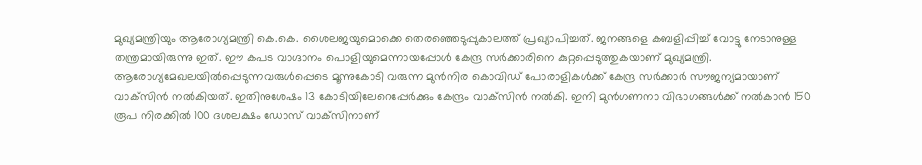മുഖ്യമന്ത്രിയും ആരോഗ്യമന്ത്രി കെ.കെ. ശൈലജയുമൊക്കെ തെരഞ്ഞെടുപ്പുകാലത്ത് പ്രഖ്യാപിച്ചത്. ജനങ്ങളെ കബളിപ്പിച്ച് വോട്ടു നേടാനുള്ള തന്ത്രമായിരുന്നു ഇത്. ഈ കപട വാഗ്ദാനം പൊളിയുമെന്നായപ്പോള്‍ കേന്ദ്ര സര്‍ക്കാരിനെ കുറ്റപ്പെടുത്തുകയാണ് മുഖ്യമന്ത്രി. ആരോഗ്യമേഖലയില്‍പ്പെടുന്നവരുള്‍പ്പെടെ മൂന്നുകോടി വരുന്ന മുന്‍നിര കൊവിഡ് പോരാളികള്‍ക്ക് കേന്ദ്ര സര്‍ക്കാര്‍ സൗജന്യമായാണ് വാക്‌സിന്‍ നല്‍കിയത്. ഇതിനുശേഷം 13 കോടിയിലേറെപ്പേര്‍ക്കും കേന്ദ്രം വാക്‌സിന്‍ നല്‍കി. ഇനി മുന്‍ഗണനാ വിഭാഗങ്ങള്‍ക്ക് നല്‍കാന്‍ 150 രൂപ നിരക്കില്‍ 100 ദശലക്ഷം ഡോസ് വാക്‌സിനാണ്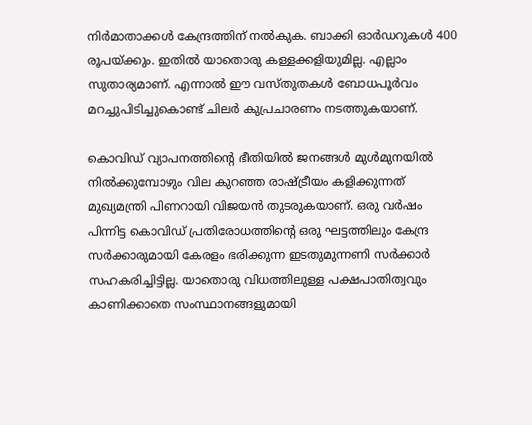നിര്‍മാതാക്കള്‍ കേന്ദ്രത്തിന് നല്‍കുക. ബാക്കി ഓര്‍ഡറുകള്‍ 400 രൂപയ്‌ക്കും. ഇതില്‍ യാതൊരു കള്ളക്കളിയുമില്ല. എല്ലാം സുതാര്യമാണ്. എന്നാല്‍ ഈ വസ്തുതകള്‍ ബോധപൂര്‍വം മറച്ചുപിടിച്ചുകൊണ്ട് ചിലര്‍ കുപ്രചാരണം നടത്തുകയാണ്.

കൊവിഡ് വ്യാപനത്തിന്റെ ഭീതിയില്‍ ജനങ്ങള്‍ മുള്‍മുനയില്‍ നില്‍ക്കുമ്പോഴും വില കുറഞ്ഞ രാഷ്‌ട്രീയം കളിക്കുന്നത് മുഖ്യമന്ത്രി പിണറായി വിജയന്‍ തുടരുകയാണ്. ഒരു വര്‍ഷം പിന്നിട്ട കൊവിഡ് പ്രതിരോധത്തിന്റെ ഒരു ഘട്ടത്തിലും കേന്ദ്ര സര്‍ക്കാരുമായി കേരളം ഭരിക്കുന്ന ഇടതുമുന്നണി സര്‍ക്കാര്‍  സഹകരിച്ചിട്ടില്ല. യാതൊരു വിധത്തിലുള്ള പക്ഷപാതിത്വവും കാണിക്കാതെ സംസ്ഥാനങ്ങളുമായി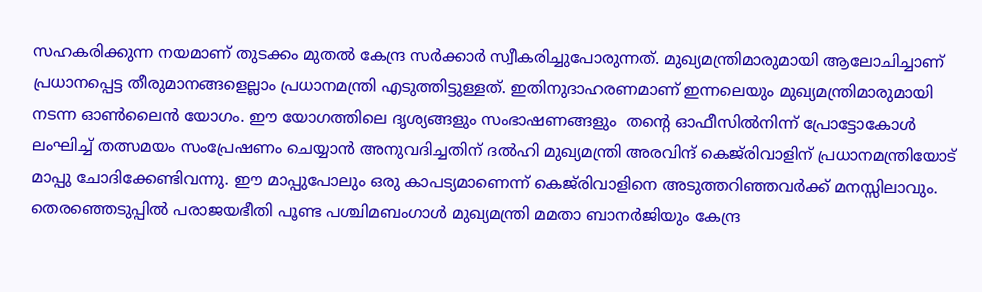സഹകരിക്കുന്ന നയമാണ് തുടക്കം മുതല്‍ കേന്ദ്ര സര്‍ക്കാര്‍ സ്വീകരിച്ചുപോരുന്നത്. മുഖ്യമന്ത്രിമാരുമായി ആലോചിച്ചാണ് പ്രധാനപ്പെട്ട തീരുമാനങ്ങളെല്ലാം പ്രധാനമന്ത്രി എടുത്തിട്ടുള്ളത്. ഇതിനുദാഹരണമാണ് ഇന്നലെയും മുഖ്യമന്ത്രിമാരുമായി നടന്ന ഓണ്‍ലൈന്‍ യോഗം. ഈ യോഗത്തിലെ ദൃശ്യങ്ങളും സംഭാഷണങ്ങളും  തന്റെ ഓഫീസില്‍നിന്ന് പ്രോട്ടോകോള്‍ ലംഘിച്ച് തത്സമയം സംപ്രേഷണം ചെയ്യാന്‍ അനുവദിച്ചതിന് ദല്‍ഹി മുഖ്യമന്ത്രി അരവിന്ദ് കെജ്‌രിവാളിന് പ്രധാനമന്ത്രിയോട് മാപ്പു ചോദിക്കേണ്ടിവന്നു. ഈ മാപ്പുപോലും ഒരു കാപട്യമാണെന്ന് കെജ്‌രിവാളിനെ അടുത്തറിഞ്ഞവര്‍ക്ക് മനസ്സിലാവും. തെരഞ്ഞെടുപ്പില്‍ പരാജയഭീതി പൂണ്ട പശ്ചിമബംഗാള്‍ മുഖ്യമന്ത്രി മമതാ ബാനര്‍ജിയും കേന്ദ്ര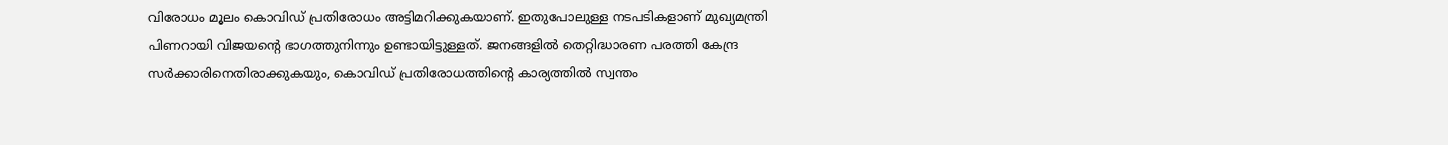വിരോധം മൂലം കൊവിഡ് പ്രതിരോധം അട്ടിമറിക്കുകയാണ്. ഇതുപോലുള്ള നടപടികളാണ് മുഖ്യമന്ത്രി പിണറായി വിജയന്റെ ഭാഗത്തുനിന്നും ഉണ്ടായിട്ടുള്ളത്. ജനങ്ങളില്‍ തെറ്റിദ്ധാരണ പരത്തി കേന്ദ്ര സര്‍ക്കാരിനെതിരാക്കുകയും, കൊവിഡ് പ്രതിരോധത്തിന്റെ കാര്യത്തില്‍ സ്വന്തം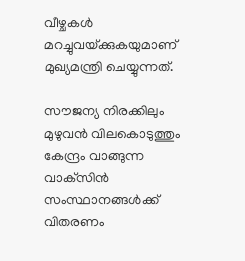വീഴ്ചകള്‍ മറച്ചുവയ്‌ക്കുകയുമാണ് മുഖ്യമന്ത്രി ചെയ്യുന്നത്.

സൗജന്യ നിരക്കിലും മുഴുവന്‍ വിലകൊടുത്തും  കേന്ദ്രം വാങ്ങുന്ന വാക്‌സിന്‍ സംസ്ഥാനങ്ങള്‍ക്ക് വിതരണം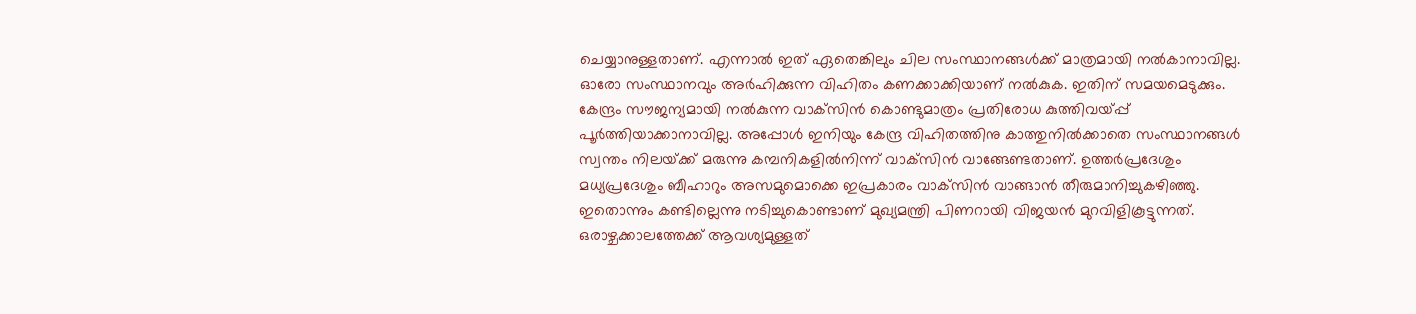ചെയ്യാനുള്ളതാണ്. എന്നാല്‍ ഇത് ഏതെങ്കിലും ചില സംസ്ഥാനങ്ങള്‍ക്ക് മാത്രമായി നല്‍കാനാവില്ല. ഓരോ സംസ്ഥാനവും അര്‍ഹിക്കുന്ന വിഹിതം കണക്കാക്കിയാണ് നല്‍കുക. ഇതിന് സമയമെടുക്കും. കേന്ദ്രം സൗജന്യമായി നല്‍കുന്ന വാക്‌സിന്‍ കൊണ്ടുമാത്രം പ്രതിരോധ കുത്തിവയ്‌പ്പ്  പൂര്‍ത്തിയാക്കാനാവില്ല. അപ്പോള്‍ ഇനിയും കേന്ദ്ര വിഹിതത്തിനു കാത്തുനില്‍ക്കാതെ സംസ്ഥാനങ്ങള്‍ സ്വന്തം നിലയ്‌ക്ക് മരുന്നു കമ്പനികളില്‍നിന്ന് വാക്‌സിന്‍ വാങ്ങേണ്ടതാണ്. ഉത്തര്‍പ്രദേശും മധ്യപ്രദേശും ബീഹാറും അസമുമൊക്കെ ഇപ്രകാരം വാക്‌സിന്‍ വാങ്ങാന്‍ തീരുമാനിച്ചുകഴിഞ്ഞു. ഇതൊന്നും കണ്ടില്ലെന്നു നടിച്ചുകൊണ്ടാണ് മുഖ്യമന്ത്രി പിണറായി വിജയന്‍ മുറവിളികൂട്ടുന്നത്. ഒരാഴ്ചക്കാലത്തേക്ക് ആവശ്യമുള്ളത്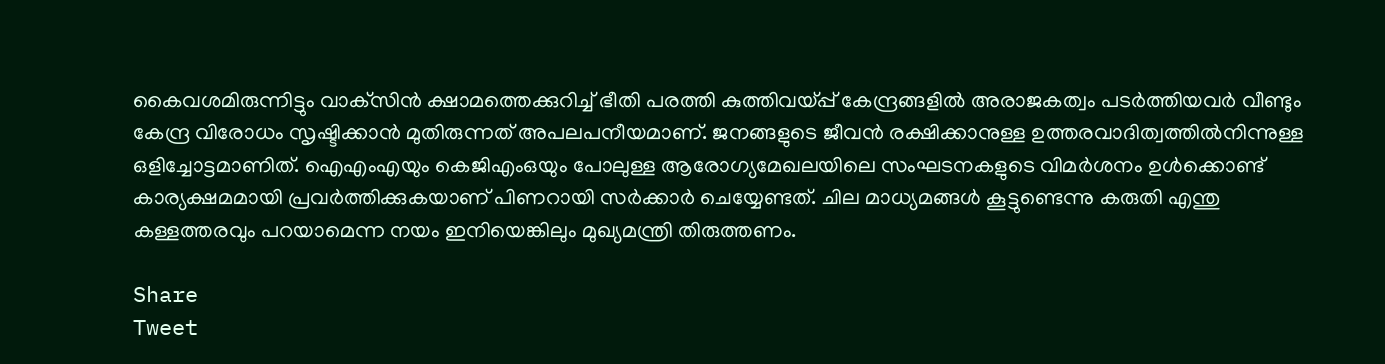കൈവശമിരുന്നിട്ടും വാക്‌സിന്‍ ക്ഷാമത്തെക്കുറിച്ച് ഭീതി പരത്തി കുത്തിവയ്‌പ്പ് കേന്ദ്രങ്ങളില്‍ അരാജകത്വം പടര്‍ത്തിയവര്‍ വീണ്ടും കേന്ദ്ര വിരോധം സൃഷ്ടിക്കാന്‍ മുതിരുന്നത് അപലപനീയമാണ്. ജനങ്ങളുടെ ജീവന്‍ രക്ഷിക്കാനുള്ള ഉത്തരവാദിത്വത്തില്‍നിന്നുള്ള ഒളിച്ചോട്ടമാണിത്. ഐഎംഎയും കെജിഎംഒയും പോലുള്ള ആരോഗ്യമേഖലയിലെ സംഘടനകളുടെ വിമര്‍ശനം ഉള്‍ക്കൊണ്ട് കാര്യക്ഷമമായി പ്രവര്‍ത്തിക്കുകയാണ് പിണറായി സര്‍ക്കാര്‍ ചെയ്യേണ്ടത്. ചില മാധ്യമങ്ങള്‍ കൂട്ടുണ്ടെന്നു കരുതി എന്തു കള്ളത്തരവും പറയാമെന്ന നയം ഇനിയെങ്കിലും മുഖ്യമന്ത്രി തിരുത്തണം.

Share
Tweet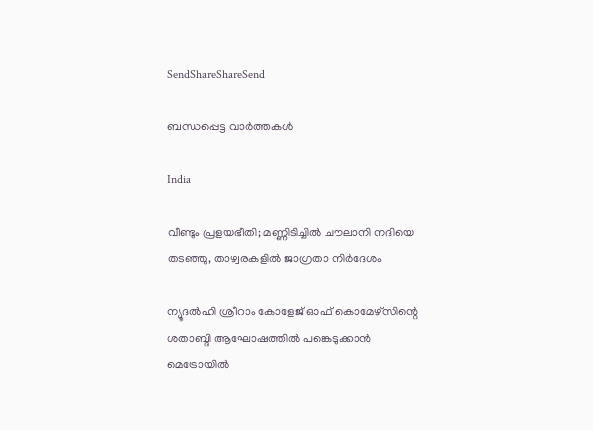SendShareShareSend

ബന്ധപ്പെട്ട വാര്‍ത്തകള്‍

India

വീണ്ടും പ്രളയഭീതി; മണ്ണിടിച്ചില്‍ ചൗലാനി നദിയെ തടഞ്ഞു, താഴ്വരകളില്‍ ജാഗ്രതാ നിര്‍ദേശം

ന്യൂദല്‍ഹി ശ്രീറാം കോളേജ് ഓഫ് കൊമേഴ്‌സിന്റെ ശതാബ്ദി ആഘോഷത്തില്‍ പങ്കെടുക്കാന്‍ മെട്രോയില്‍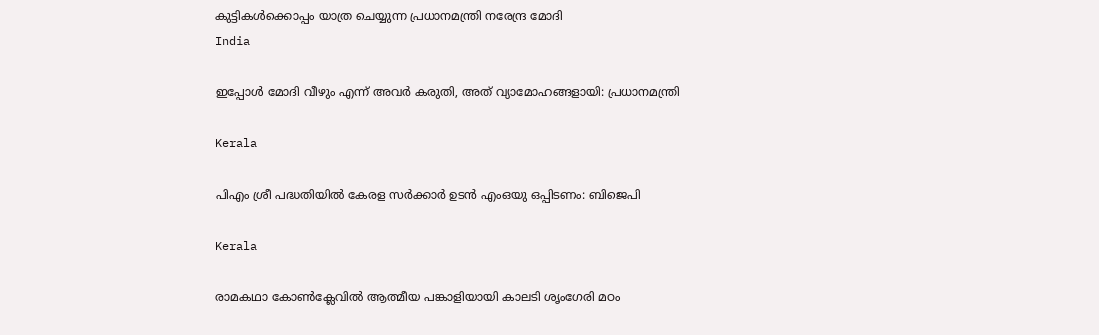കുട്ടികള്‍ക്കൊപ്പം യാത്ര ചെയ്യുന്ന പ്രധാനമന്ത്രി നരേന്ദ്ര മോദി
India

ഇപ്പോള്‍ മോദി വീഴും എന്ന് അവര്‍ കരുതി, അത് വ്യാമോഹങ്ങളായി: പ്രധാനമന്ത്രി

Kerala

പിഎം ശ്രീ പദ്ധതിയിൽ കേരള സർക്കാർ ഉടൻ എംഒയു ഒപ്പിടണം: ബിജെപി

Kerala

രാമകഥാ കോണ്‍ക്ലേവില്‍ ആത്മീയ പങ്കാളിയായി കാലടി ശൃംഗേരി മഠം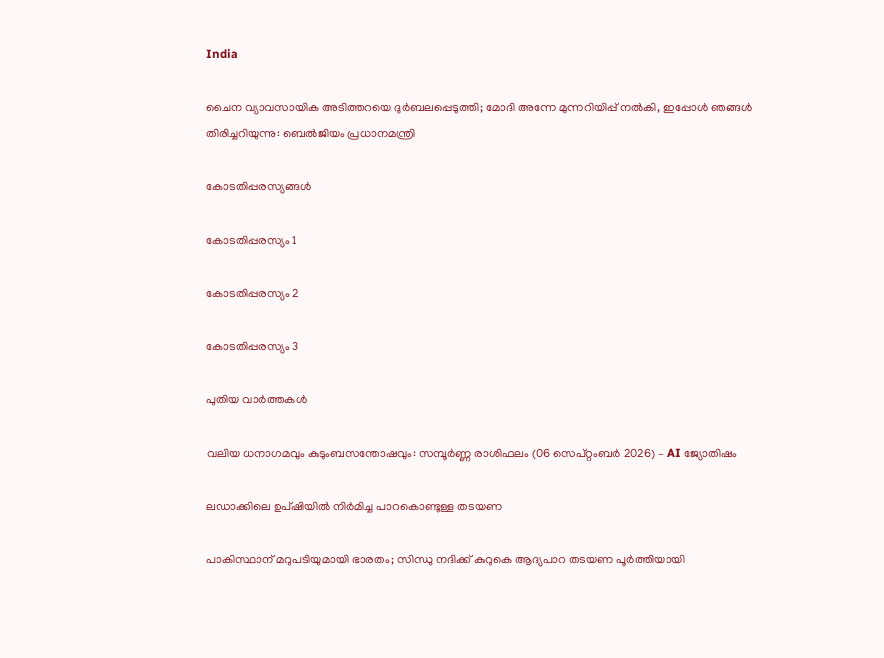India

ചൈന വ്യാവസായിക അടിത്തറയെ ദുര്‍ബലപ്പെടുത്തി; മോദി അന്നേ മുന്നറിയിപ്പ് നല്‍കി, ഇപ്പോള്‍ ഞങ്ങള്‍ തിരിച്ചറിയുന്നു: ബെല്‍ജിയം പ്രധാനമന്ത്രി

കോടതിപ്പരസ്യങ്ങള്‍

കോടതിപ്പരസ്യം 1

കോടതിപ്പരസ്യം 2

കോടതിപ്പരസ്യം 3

പുതിയ വാര്‍ത്തകള്‍

വലിയ ധനാഗമവും കുടുംബസന്തോഷവും: സമ്പൂർണ്ണ രാശിഫലം (06 സെപ്റ്റംബർ 2026) – AI ജ്യോതിഷം

ലഡാക്കിലെ ഉപ്ഷിയില്‍ നിര്‍മിച്ച പാറകൊണ്ടുള്ള തടയണ

പാകിസ്ഥാന് മറുപടിയുമായി ഭാരതം; സിന്ധു നദിക്ക് കുറുകെ ആദ്യപാറ തടയണ പൂര്‍ത്തിയായി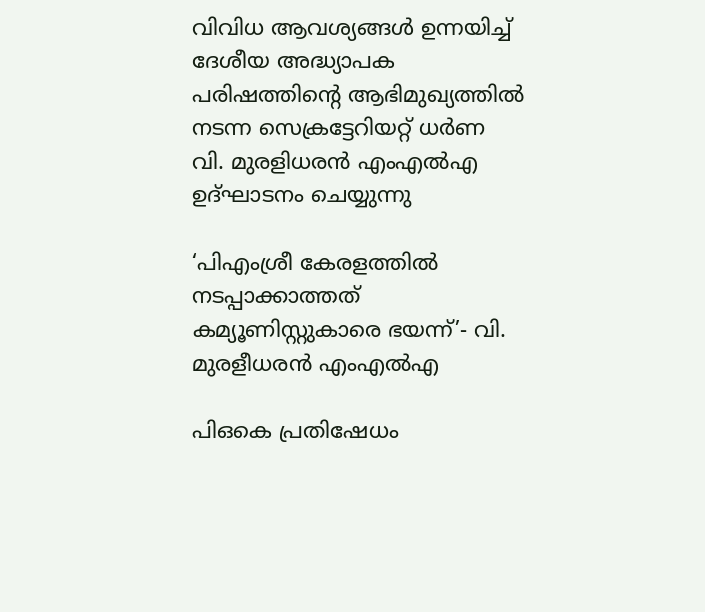വിവിധ ആവശ്യങ്ങള്‍ ഉന്നയിച്ച് ദേശീയ അദ്ധ്യാപക പരിഷത്തിന്റെ ആഭിമുഖ്യത്തില്‍ നടന്ന സെക്രട്ടേറിയറ്റ് ധര്‍ണ
വി. മുരളിധരന്‍ എംഎല്‍എ ഉദ്ഘാടനം ചെയ്യുന്നു

‘പിഎംശ്രീ കേരളത്തില്‍ നടപ്പാക്കാത്തത് കമ്യൂണിസ്റ്റുകാരെ ഭയന്ന്’- വി. മുരളീധരന്‍ എംഎല്‍എ

പിഒകെ പ്രതിഷേധം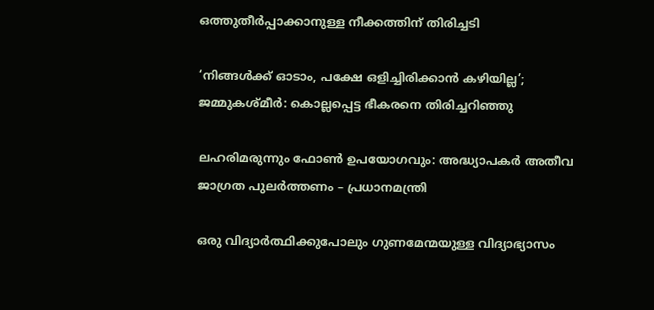ഒത്തുതീര്‍പ്പാക്കാനുള്ള നീക്കത്തിന് തിരിച്ചടി

‘നിങ്ങള്‍ക്ക് ഓടാം, പക്ഷേ ഒളിച്ചിരിക്കാന്‍ കഴിയില്ല’; ജമ്മുകശ്മീര്‍: കൊല്ലപ്പെട്ട ഭീകരനെ തിരിച്ചറിഞ്ഞു

ലഹരിമരുന്നും ഫോണ്‍ ഉപയോഗവും: അദ്ധ്യാപകര്‍ അതീവ ജാഗ്രത പുലര്‍ത്തണം – പ്രധാനമന്ത്രി

ഒരു വിദ്യാര്‍ത്ഥിക്കുപോലും ഗുണമേന്മയുള്ള വിദ്യാഭ്യാസം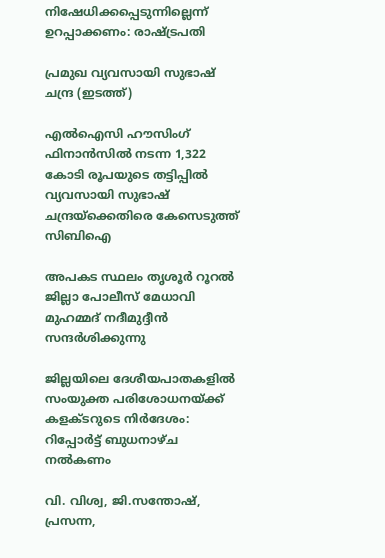നിഷേധിക്കപ്പെടുന്നില്ലെന്ന് ഉറപ്പാക്കണം: രാഷ്‌ട്രപതി

പ്രമുഖ വ്യവസായി സുഭാഷ് ചന്ദ്ര (ഇടത്ത്)

എൽഐസി ഹൗസിംഗ് ഫിനാൻസിൽ നടന്ന 1,322 കോടി രൂപയുടെ തട്ടിപ്പിൽ വ്യവസായി സുഭാഷ് ചന്ദ്രയ്‌ക്കെതിരെ കേസെടുത്ത് സിബിഐ

അപകട സ്ഥലം തൃശൂര്‍ റൂറല്‍ ജില്ലാ പോലീസ് മേധാവി
മുഹമ്മദ് നദീമുദ്ദീന്‍ സന്ദര്‍ശിക്കുന്നു

ജില്ലയിലെ ദേശീയപാതകളില്‍ സംയുക്ത പരിശോധനയ്‌ക്ക് കളക്ടറുടെ നിര്‍ദേശം: റിപ്പോര്‍ട്ട് ബുധനാഴ്ച നല്‍കണം

വി. വിശ്വ, ജി.സന്തോഷ്, പ്രസന്ന,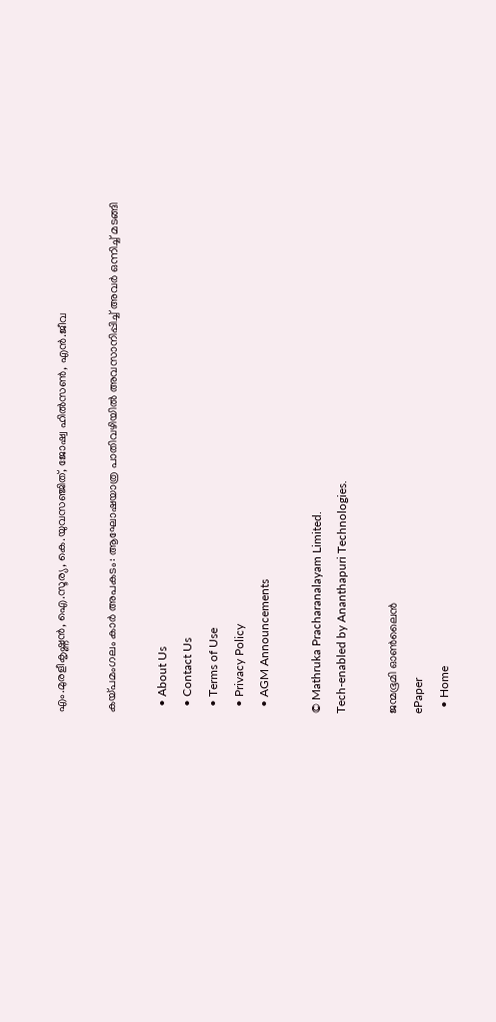എം.മുരളീകൃഷ്ണന്‍, ഐ.സൂര്യ, കെ.യുവസഞ്ജിത്, ജോഷ്വ ഹില്‍സണ്‍, എന്‍.ജീവ

കയ്‌പമംഗലം കാര്‍ അപകടം: ആഘോഷയാത്ര പാതിവഴിയില്‍ അവസാനിപ്പിച്ച് അവര്‍ ഒന്നിച്ച് മടങ്ങി

  • About Us
  • Contact Us
  • Terms of Use
  • Privacy Policy
  • AGM Announcements

© Mathruka Pracharanalayam Limited.
Tech-enabled by Ananthapuri Technologies.

ജന്മഭൂമി ഓണ്‍ലൈന്‍
ePaper
  • Home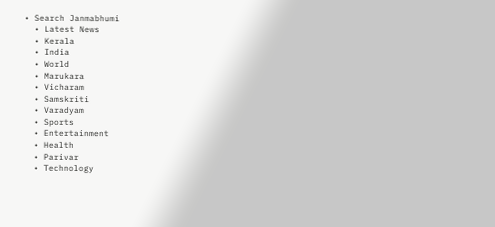• Search Janmabhumi
  • Latest News
  • Kerala
  • India
  • World
  • Marukara
  • Vicharam
  • Samskriti
  • Varadyam
  • Sports
  • Entertainment
  • Health
  • Parivar
  • Technology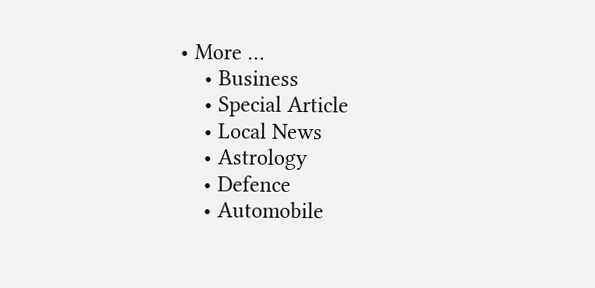• More …
    • Business
    • Special Article
    • Local News
    • Astrology
    • Defence
    • Automobile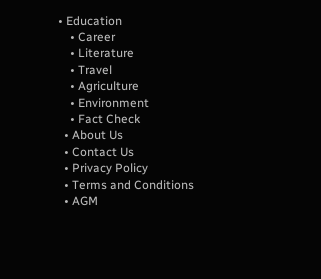• Education
    • Career
    • Literature
    • Travel
    • Agriculture
    • Environment
    • Fact Check
  • About Us
  • Contact Us
  • Privacy Policy
  • Terms and Conditions
  • AGM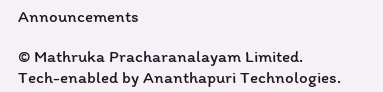Announcements

© Mathruka Pracharanalayam Limited.
Tech-enabled by Ananthapuri Technologies.